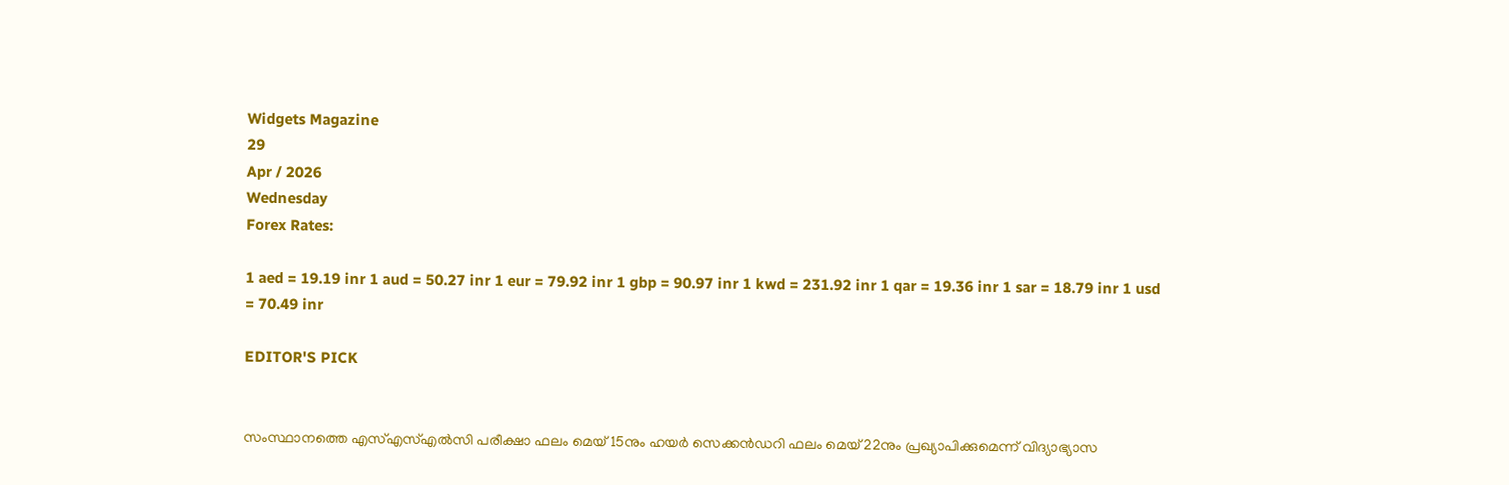Widgets Magazine
29
Apr / 2026
Wednesday
Forex Rates:

1 aed = 19.19 inr 1 aud = 50.27 inr 1 eur = 79.92 inr 1 gbp = 90.97 inr 1 kwd = 231.92 inr 1 qar = 19.36 inr 1 sar = 18.79 inr 1 usd = 70.49 inr

EDITOR'S PICK


സംസ്ഥാനത്തെ എസ്എസ്എൽസി പരീക്ഷാ ഫലം മെയ് 15നും ഹയർ സെക്കൻഡറി ഫലം മെയ് 22നും പ്രഖ്യാപിക്കുമെന്ന് വിദ്യാഭ്യാസ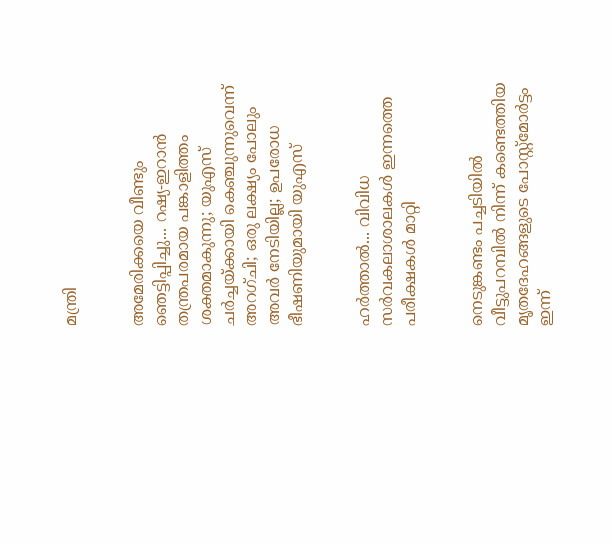മന്ത്രി


അമേരിക്കയെ വീണ്ടും ഞെട്ടിപ്പിച്ചു... റഷ്യ-ഇറാൻ തന്ത്രപരമായ പങ്കാളിത്തം ശക്തമാകുന്നു; യുഎസ് ചർച്ചയ്ക്കായി കെഞ്ചുന്നുവെന്ന് അറഗ്ചി; ഒരു ലക്ഷ്യം പോലും അവർ നേടിയില്ല; ഉപരോധ ഭീഷണിയുമായി യുഎസ്


ഹര്‍ത്താല്‍... വിവിധ സർവകലാശാലകൾ ഇന്നത്തെ പരീക്ഷകൾ മാറ്റി


നെടുങ്കണ്ടം പച്ചടിയിൽ വീട്ടുപറമ്പിൽ നിന്ന് കണ്ടെത്തിയ മൃതദേഹങ്ങളുടെ പോസ്റ്റ്മോർട്ടം ഇന്ന്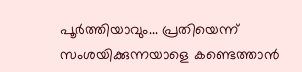പൂർത്തിയാവും... പ്രതിയെന്ന് സംശയിക്കുന്നയാളെ കണ്ടെത്താൻ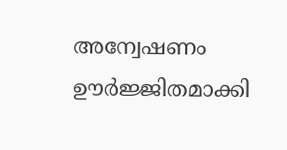അന്വേഷണം ഊർജ്ജിതമാക്കി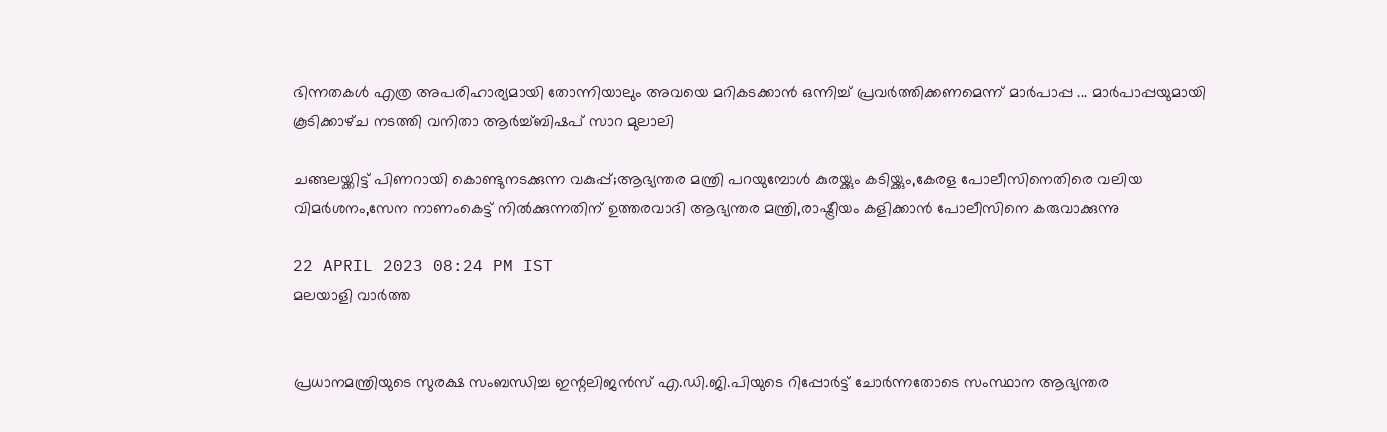ഭിന്നതകൾ എത്ര അപരിഹാര്യമായി തോന്നിയാലും അവയെ മറികടക്കാൻ ഒന്നിച്ച്‌ പ്രവർത്തിക്കണമെന്ന് മാർപാപ്പ ... മാർപാപ്പയുമായി കൂടിക്കാഴ്‌ച നടത്തി വനിതാ ആർച്ച്‌ബിഷപ് സാറ മുലാലി

ചങ്ങലയ്ക്കിട്ട് പിണറായി കൊണ്ടുനടക്കുന്ന വകുപ്പ്;ആഭ്യന്തര മന്ത്രി പറയുമ്പോള്‍ കുരയ്ക്കും കടിയ്ക്കും,കേരള പോലീസിനെതിരെ വലിയ വിമര്‍ശനം,സേന നാണംകെട്ട് നില്‍ക്കുന്നതിന് ഉത്തരവാദി ആഭ്യന്തര മന്ത്രി,രാഷ്ട്രീയം കളിക്കാന്‍ പോലീസിനെ കരുവാക്കുന്നു

22 APRIL 2023 08:24 PM IST
മലയാളി വാര്‍ത്ത


പ്രധാനമന്ത്രിയുടെ സുരക്ഷ സംബന്ധിച്ച ഇന്റലിജന്‍സ് എ.ഡി.ജി.പിയുടെ റിപ്പോര്‍ട്ട് ചോര്‍ന്നതോടെ സംസ്ഥാന ആഭ്യന്തര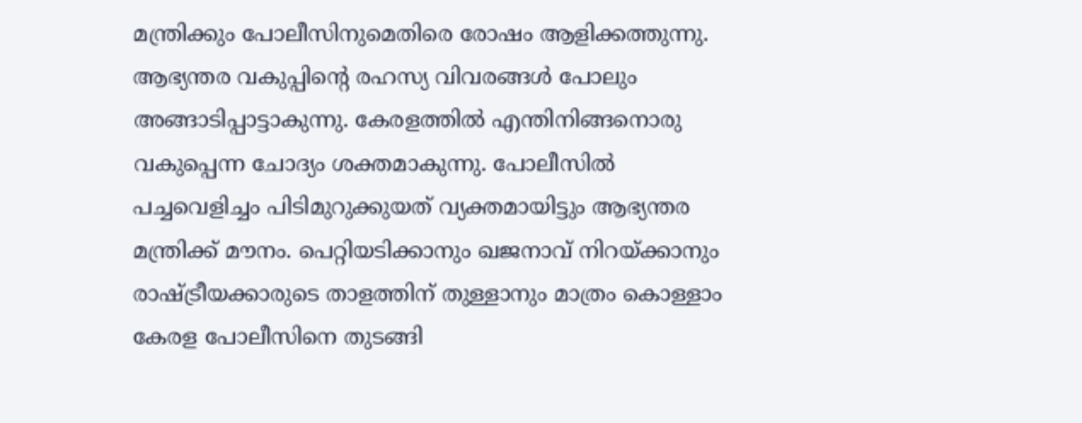മന്ത്രിക്കും പോലീസിനുമെതിരെ രോഷം ആളിക്കത്തുന്നു. ആഭ്യന്തര വകുപ്പിന്റെ രഹസ്യ വിവരങ്ങള്‍ പോലും അങ്ങാടിപ്പാട്ടാകുന്നു. കേരളത്തില്‍ എന്തിനിങ്ങനൊരു വകുപ്പെന്ന ചോദ്യം ശക്തമാകുന്നു. പോലീസില്‍ പച്ചവെളിച്ചം പിടിമുറുക്കുയത് വ്യക്തമായിട്ടും ആഭ്യന്തര മന്ത്രിക്ക് മൗനം. പെറ്റിയടിക്കാനും ഖജനാവ് നിറയ്ക്കാനും രാഷ്ട്രീയക്കാരുടെ താളത്തിന് തുള്ളാനും മാത്രം കൊള്ളാം കേരള പോലീസിനെ തുടങ്ങി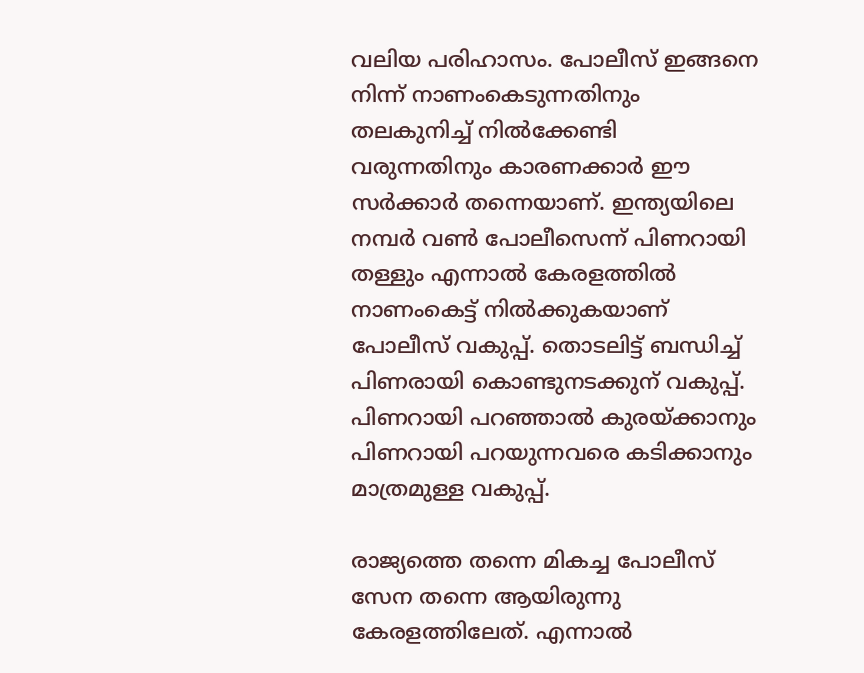വലിയ പരിഹാസം. പോലീസ് ഇങ്ങനെ നിന്ന് നാണംകെടുന്നതിനും തലകുനിച്ച് നില്‍ക്കേണ്ടി വരുന്നതിനും കാരണക്കാര്‍ ഈ സര്‍ക്കാര്‍ തന്നെയാണ്. ഇന്ത്യയിലെ നമ്പര്‍ വണ്‍ പോലീസെന്ന് പിണറായി തള്ളും എന്നാല്‍ കേരളത്തില്‍ നാണംകെട്ട് നില്‍ക്കുകയാണ് പോലീസ് വകുപ്പ്. തൊടലിട്ട് ബന്ധിച്ച് പിണരായി കൊണ്ടുനടക്കുന് വകുപ്പ്. പിണറായി പറഞ്ഞാല്‍ കുരയ്ക്കാനും പിണറായി പറയുന്നവരെ കടിക്കാനും മാത്രമുള്ള വകുപ്പ്.

രാജ്യത്തെ തന്നെ മികച്ച പോലീസ് സേന തന്നെ ആയിരുന്നു കേരളത്തിലേത്. എന്നാല്‍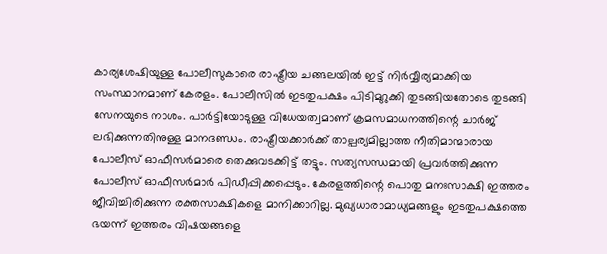കാര്യശേഷിയുള്ള പോലീസുകാരെ രാഷ്ട്രീയ ചങ്ങലയില്‍ ഇട്ട് നിര്‍വ്വീര്യമാക്കിയ സംസ്ഥാനമാണ് കേരളം. പോലീസില്‍ ഇടതുപക്ഷം പിടിമുറുക്കി തുടങ്ങിയതോടെ തുടങ്ങി സേനയുടെ നാശം. പാര്‍ട്ടിയോടുള്ള വിധേയത്വമാണ് ക്രമസമാധനത്തിന്റെ ചാര്‍ജ് ലഭിക്കുന്നതിനുള്ള മാനദണ്ഡം. രാഷ്ട്രീയക്കാര്‍ക്ക് താല്പര്യമില്ലാത്ത നീതിമാന്മാരായ പോലീസ് ഓഫീസര്‍മാരെ തെക്കുവടക്കിട്ട് തട്ടും. സത്യസന്ധമായി പ്രവര്‍ത്തിക്കുന്ന പോലീസ് ഓഫീസര്‍മാര്‍ പിഡീപ്പിക്കപ്പെടും. കേരളത്തിന്റെ പൊതു മനഃസാക്ഷി ഇത്തരം ജീവിച്ചിരിക്കുന്ന രക്തസാക്ഷികളെ മാനിക്കാറില്ല. മുഖ്യധാരാമാധ്യമങ്ങളും ഇടതുപക്ഷത്തെ ഭയന്ന് ഇത്തരം വിഷയങ്ങളെ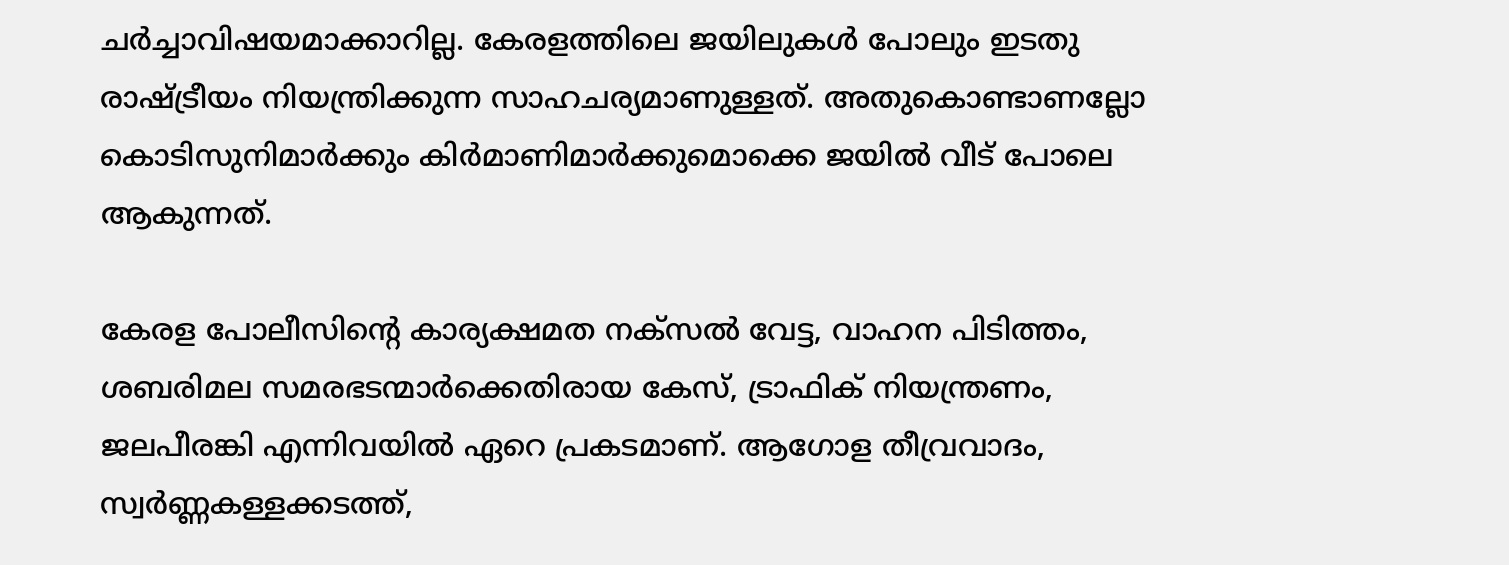ചര്‍ച്ചാവിഷയമാക്കാറില്ല. കേരളത്തിലെ ജയിലുകള്‍ പോലും ഇടതു രാഷ്ട്രീയം നിയന്ത്രിക്കുന്ന സാഹചര്യമാണുള്ളത്. അതുകൊണ്ടാണല്ലോ കൊടിസുനിമാര്‍ക്കും കിര്‍മാണിമാര്‍ക്കുമൊക്കെ ജയില്‍ വീട് പോലെ ആകുന്നത്.

കേരള പോലീസിന്റെ കാര്യക്ഷമത നക്‌സല്‍ വേട്ട, വാഹന പിടിത്തം, ശബരിമല സമരഭടന്മാര്‍ക്കെതിരായ കേസ്, ട്രാഫിക് നിയന്ത്രണം, ജലപീരങ്കി എന്നിവയില്‍ ഏറെ പ്രകടമാണ്. ആഗോള തീവ്രവാദം, സ്വര്‍ണ്ണകള്ളക്കടത്ത്,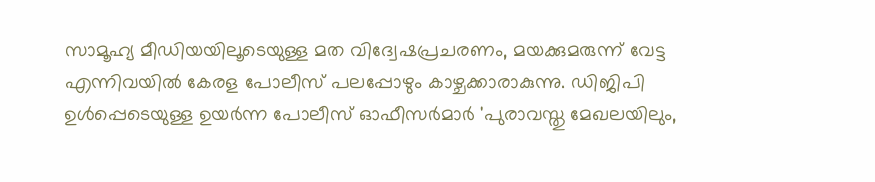സാമൂഹ്യ മീഡിയയിലൂടെയുള്ള മത വിദ്വേഷപ്രചരണം, മയക്കുമരുന്ന് വേട്ട എന്നിവയില്‍ കേരള പോലീസ് പലപ്പോഴും കാഴ്ചക്കാരാകുന്നു. ഡിജിപി ഉള്‍പ്പെടെയുള്ള ഉയര്‍ന്ന പോലീസ് ഓഫീസര്‍മാര്‍ 'പുരാവസ്തു മേഖലയിലും,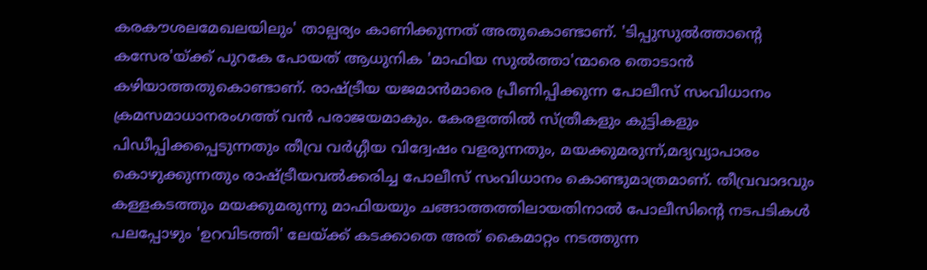കരകൗശലമേഖലയിലും' താല്പര്യം കാണിക്കുന്നത് അതുകൊണ്ടാണ്. 'ടിപ്പുസുല്‍ത്താന്റെ കസേര'യ്ക്ക് പുറകേ പോയത് ആധുനിക 'മാഫിയ സുല്‍ത്താ'ന്മാരെ തൊടാന്‍ കഴിയാത്തതുകൊണ്ടാണ്. രാഷ്ട്രീയ യജമാന്‍മാരെ പ്രീണിപ്പിക്കുന്ന പോലീസ് സംവിധാനം ക്രമസമാധാനരംഗത്ത് വന്‍ പരാജയമാകും. കേരളത്തില്‍ സ്ത്രീകളും കുട്ടികളും പിഡീപ്പിക്കപ്പെടുന്നതും തീവ്ര വര്‍ഗ്ഗീയ വിദ്വേഷം വളരുന്നതും, മയക്കുമരുന്ന്,മദ്യവ്യാപാരം കൊഴുക്കുന്നതും രാഷ്ട്രീയവല്‍ക്കരിച്ച പോലീസ് സംവിധാനം കൊണ്ടുമാത്രമാണ്. തീവ്രവാദവും കള്ളകടത്തും മയക്കുമരുന്നു മാഫിയയും ചങ്ങാത്തത്തിലായതിനാല്‍ പോലീസിന്റെ നടപടികള്‍ പലപ്പോഴും 'ഉറവിടത്തി' ലേയ്ക്ക് കടക്കാതെ അത് കൈമാറ്റം നടത്തുന്ന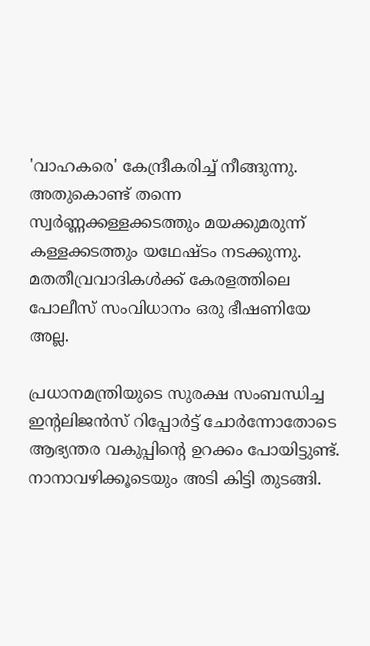'വാഹകരെ' കേന്ദ്രീകരിച്ച് നീങ്ങുന്നു. അതുകൊണ്ട് തന്നെ സ്വര്‍ണ്ണക്കള്ളക്കടത്തും മയക്കുമരുന്ന് കള്ളക്കടത്തും യഥേഷ്ടം നടക്കുന്നു. മതതീവ്രവാദികള്‍ക്ക് കേരളത്തിലെ പോലീസ് സംവിധാനം ഒരു ഭീഷണിയേ അല്ല.

പ്രധാനമന്ത്രിയുടെ സുരക്ഷ സംബന്ധിച്ച ഇന്റലിജന്‍സ് റിപ്പോര്‍ട്ട് ചോര്‍ന്നോതോടെ ആഭ്യന്തര വകുപ്പിന്റെ ഉറക്കം പോയിട്ടുണ്ട്. നാനാവഴിക്കൂടെയും അടി കിട്ടി തുടങ്ങി.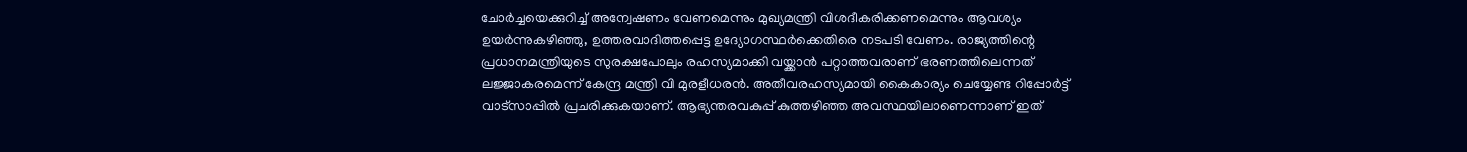ചോര്‍ച്ചയെക്കുറിച്ച് അന്വേഷണം വേണമെന്നും മുഖ്യമന്ത്രി വിശദീകരിക്കണമെന്നും ആവശ്യം ഉയര്‍ന്നുകഴിഞ്ഞു, ഉത്തരവാദിത്തപ്പെട്ട ഉദ്യോഗസ്ഥര്‍ക്കെതിരെ നടപടി വേണം. രാജ്യത്തിന്റെ പ്രധാനമന്ത്രിയുടെ സുരക്ഷപോലും രഹസ്യമാക്കി വയ്ക്കാന്‍ പറ്റാത്തവരാണ് ഭരണത്തിലെന്നത് ലജ്ജാകരമെന്ന് കേന്ദ്ര മന്ത്രി വി മുരളീധരന്‍. അതീവരഹസ്യമായി കൈകാര്യം ചെയ്യേണ്ട റിപ്പോര്‍ട്ട് വാട്‌സാപ്പില്‍ പ്രചരിക്കുകയാണ്. ആഭ്യന്തരവകുപ്പ് കുത്തഴിഞ്ഞ അവസ്ഥയിലാണെന്നാണ് ഇത്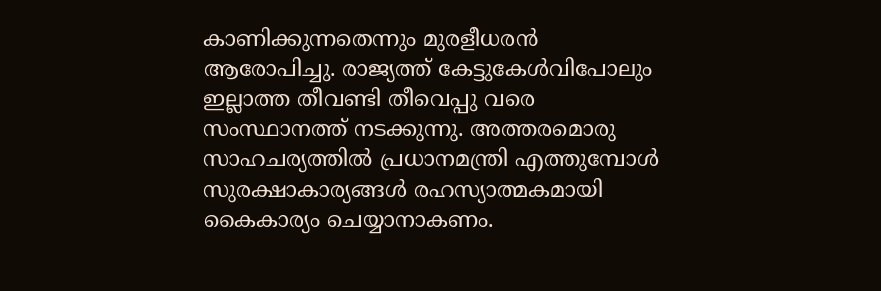കാണിക്കുന്നതെന്നും മുരളീധരന്‍ ആരോപിച്ചു. രാജ്യത്ത് കേട്ടുകേള്‍വിപോലും ഇല്ലാത്ത തീവണ്ടി തീവെപ്പു വരെ സംസ്ഥാനത്ത് നടക്കുന്നു. അത്തരമൊരു സാഹചര്യത്തില്‍ പ്രധാനമന്ത്രി എത്തുമ്പോള്‍ സുരക്ഷാകാര്യങ്ങള്‍ രഹസ്യാത്മകമായി കൈകാര്യം ചെയ്യാനാകണം.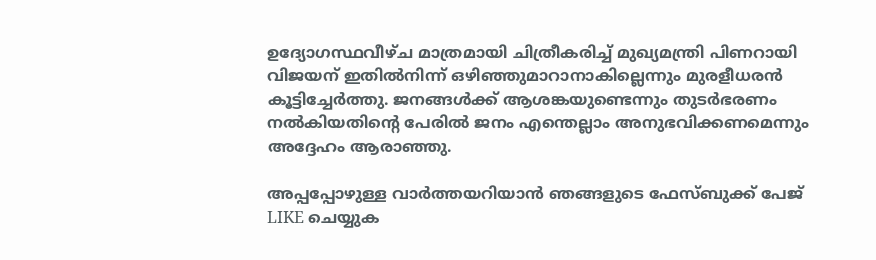ഉദ്യോഗസ്ഥവീഴ്ച മാത്രമായി ചിത്രീകരിച്ച് മുഖ്യമന്ത്രി പിണറായി വിജയന് ഇതില്‍നിന്ന് ഒഴിഞ്ഞുമാറാനാകില്ലെന്നും മുരളീധരന്‍ കൂട്ടിച്ചേര്‍ത്തു. ജനങ്ങള്‍ക്ക് ആശങ്കയുണ്ടെന്നും തുടര്‍ഭരണം നല്‍കിയതിന്റെ പേരില്‍ ജനം എന്തെല്ലാം അനുഭവിക്കണമെന്നും അദ്ദേഹം ആരാഞ്ഞു.

അപ്പപ്പോഴുള്ള വാര്‍ത്തയറിയാന്‍ ഞങ്ങളുടെ ഫേസ്‌ബുക്ക്‌ പേജ് LIKE ചെയ്യുക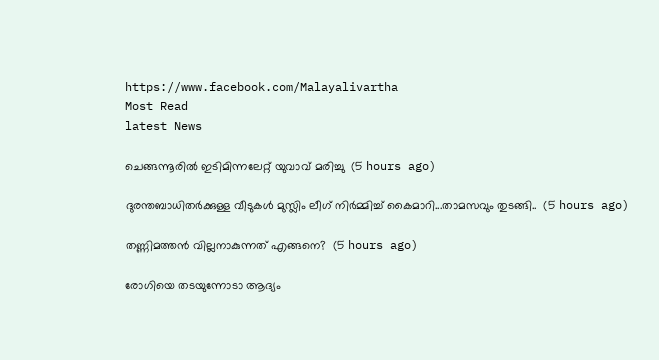https://www.facebook.com/Malayalivartha
Most Read
latest News

ചെങ്ങന്നൂരിൽ ഇടിമിന്നലേറ്റ് യുവാവ് മരിച്ചു  (5 hours ago)

ദുരന്തബാധിതര്‍ക്കുള്ള വീടുകള്‍ മുസ്ലിം ലീഗ് നിര്‍മ്മിച്ച് കൈമാറി...താമസവും തുടങ്ങി..  (5 hours ago)

തണ്ണിമത്തൻ വില്ലനാകുന്നത് എങ്ങനെ?  (5 hours ago)

രോഗിയെ തടയുന്നോടാ ആദ്യം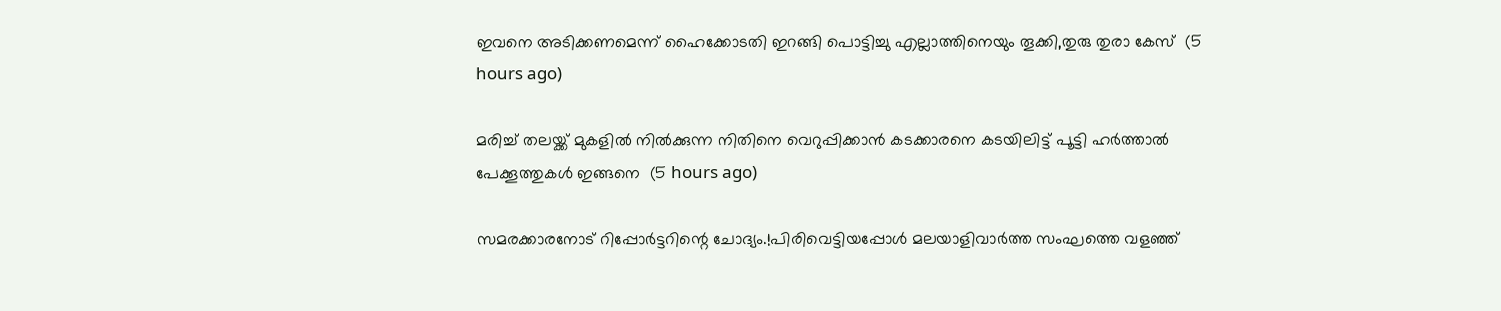ഇവനെ അടിക്കണമെന്ന് ഹൈക്കോടതി ഇറങ്ങി പൊട്ടിച്ചു എല്ലാത്തിനെയും തൂക്കി,തുരു തുരാ കേസ്  (5 hours ago)

മരിച്ച് തലയ്ക്ക് മുകളിൽ നിൽക്കുന്ന നിതിനെ വെറുപ്പിക്കാൻ കടക്കാരനെ കടയിലിട്ട് പൂട്ടി ഹർത്താൽ പേക്കൂത്തുകൾ ഇങ്ങനെ  (5 hours ago)

സമരക്കാരനോട് റിപ്പോർട്ടറിന്റെ ചോദ്യം.!പിരിവെട്ടിയപ്പോൾ മലയാളിവാർത്ത സംഘത്തെ വളഞ്ഞ്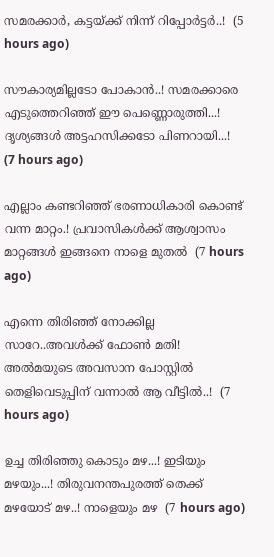സമരക്കാർ, കട്ടയ്ക്ക് നിന്ന് റിപ്പോർട്ടർ..!  (5 hours ago)

സൗകാര്യമില്ലടോ പോകാന്‍..! സമരക്കാരെ എടുത്തെറിഞ്ഞ് ഈ പെണ്ണൊരുത്തി...! ദൃശ്യങ്ങൾ അട്ടഹസിക്കടോ പിണറായി...!  (7 hours ago)

എല്ലാം കണ്ടറിഞ്ഞ് ഭരണാധികാരി കൊണ്ട് വന്ന മാറ്റം.! പ്രവാസികൾക്ക് ആശ്വാസം മാറ്റങ്ങൾ ഇങ്ങനെ നാളെ മുതൽ  (7 hours ago)

എന്നെ തിരിഞ്ഞ് നോക്കില്ല സാറേ..അവൾക്ക് ഫോൺ മതി! അൽമയുടെ അവസാന പോസ്റ്റിൽ തെളിവെടുപ്പിന് വന്നാൽ ആ വീട്ടിൽ..!  (7 hours ago)

ഉച്ച തിരിഞ്ഞു കൊടും മഴ...! ഇടിയും മഴയും...! തിരുവനന്തപുരത്ത് തെക്ക് മഴയോട് മഴ..! നാളെയും മഴ  (7 hours ago)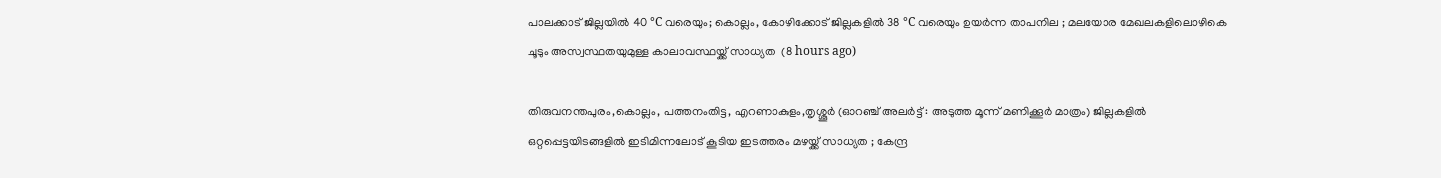പാലക്കാട് ജില്ലയിൽ 40 °C വരെയും; കൊല്ലം, കോഴിക്കോട് ജില്ലകളിൽ 38 °C വരെയും ഉയർന്ന താപനില ; മലയോര മേഖലകളിലൊഴികെ ചൂടും അസ്വസ്ഥതയുമുള്ള കാലാവസ്ഥയ്ക്ക് സാധ്യത  (8 hours ago)

തിരുവനന്തപുരം,കൊല്ലം, പത്തനംതിട്ട, എറണാകുളം,തൃശ്ശൂർ (ഓറഞ്ച് അലർട്ട് : അടുത്ത മൂന്ന്‌ മണിക്കൂർ മാത്രം) ജില്ലകളിൽ ഒറ്റപ്പെട്ടയിടങ്ങളിൽ ഇടിമിന്നലോട് കൂടിയ ഇടത്തരം മഴയ്ക്ക് സാധ്യത ; കേന്ദ്ര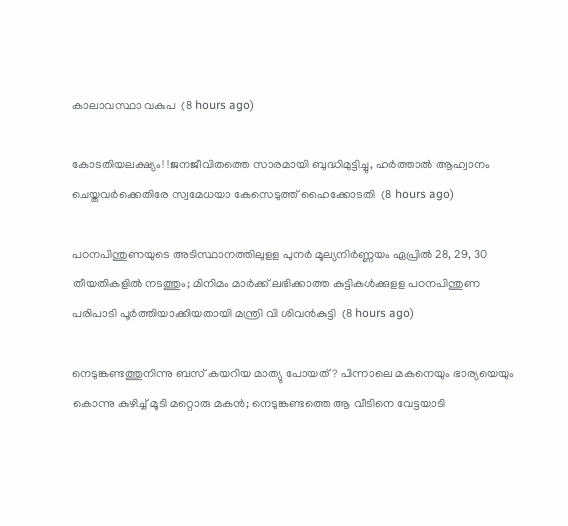കാലാവസ്ഥാ വകുപ  (8 hours ago)

കോടതിയലക്ഷ്യം! !ജനജീവിതത്തെ സാരമായി ബുദ്ധിമുട്ടിച്ചു, ഹർത്താൽ ആഹ്വാനം ചെയ്തവർക്കെതിരേ സ്വമേധയാ കേസെടുത്ത് ഹൈക്കോടതി  (8 hours ago)

പഠനപിന്തുണയുടെ അടിസ്ഥാനത്തിലുളള പുനർ മൂല്യനിർണ്ണയം ഏപ്രിൽ 28, 29, 30 തീയതികളിൽ നടത്തും; മിനിമം മാർക്ക് ലഭിക്കാത്ത കുട്ടികൾക്കുളള പഠനപിന്തുണ പരിപാടി പൂർത്തിയാക്കിയതായി മന്ത്രി വി ശിവൻകുട്ടി  (8 hours ago)

നെടുങ്കണ്ടത്തുനിന്നു ബസ് കയറിയ മാത്യു പോയത് ? പിന്നാലെ മകനെയും ഭാര്യയെയും കൊന്നു കുഴിച്ച് മൂടി മറ്റൊരു മകൻ; നെടുങ്കണ്ടത്തെ ആ വീടിനെ വേട്ടയാടി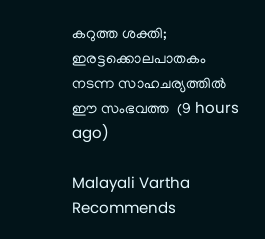കറുത്ത ശക്തി; ഇരട്ടക്കൊലപാതകം നടന്ന സാഹചര്യത്തിൽ ഈ സംഭവത്ത  (9 hours ago)

Malayali Vartha Recommends